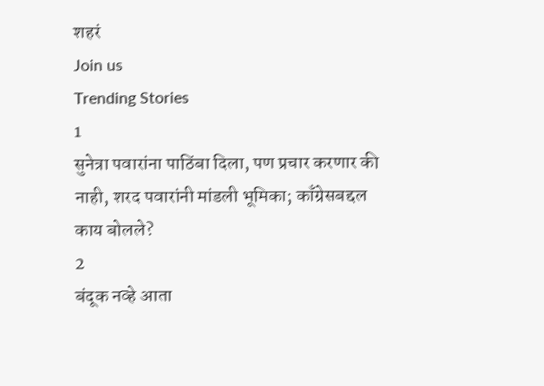शहरं
Join us
Trending Stories
1
सुनेत्रा पवारांना पाठिंबा दिला, पण प्रचार करणार की नाही, शरद पवारांनी मांडली भूमिका; काँग्रेसबद्दल काय बोलले?
2
बंदूक नव्हे आता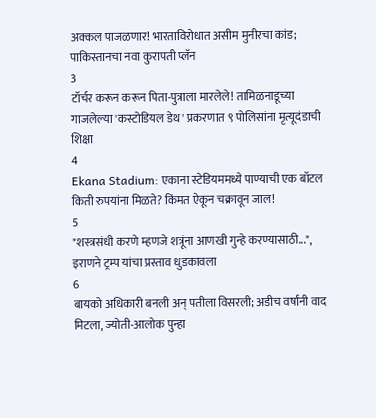अक्कल पाजळणार! भारताविरोधात असीम मुनीरचा कांड; पाकिस्तानचा नवा कुरापती प्लॅन
3
टॉर्चर करून करून पिता-पुत्राला मारलेले! तामिळनाडूच्या गाजलेल्या 'कस्टोडियल डेथ' प्रकरणात ९ पोलिसांना मृत्यूदंडाची शिक्षा
4
Ekana Stadium: एकाना स्टेडियममध्ये पाण्याची एक बॉटल किती रुपयांना मिळते? किंमत ऐकून चक्रावून जाल!
5
"शस्त्रसंधी करणे म्हणजे शत्रूंना आणखी गुन्हे करण्यासाठी...", इराणने ट्रम्प यांचा प्रस्ताव धुडकावला
6
बायको अधिकारी बनली अन् पतीला विसरली; अडीच वर्षांनी वाद मिटला, ज्योती-आलोक पुन्हा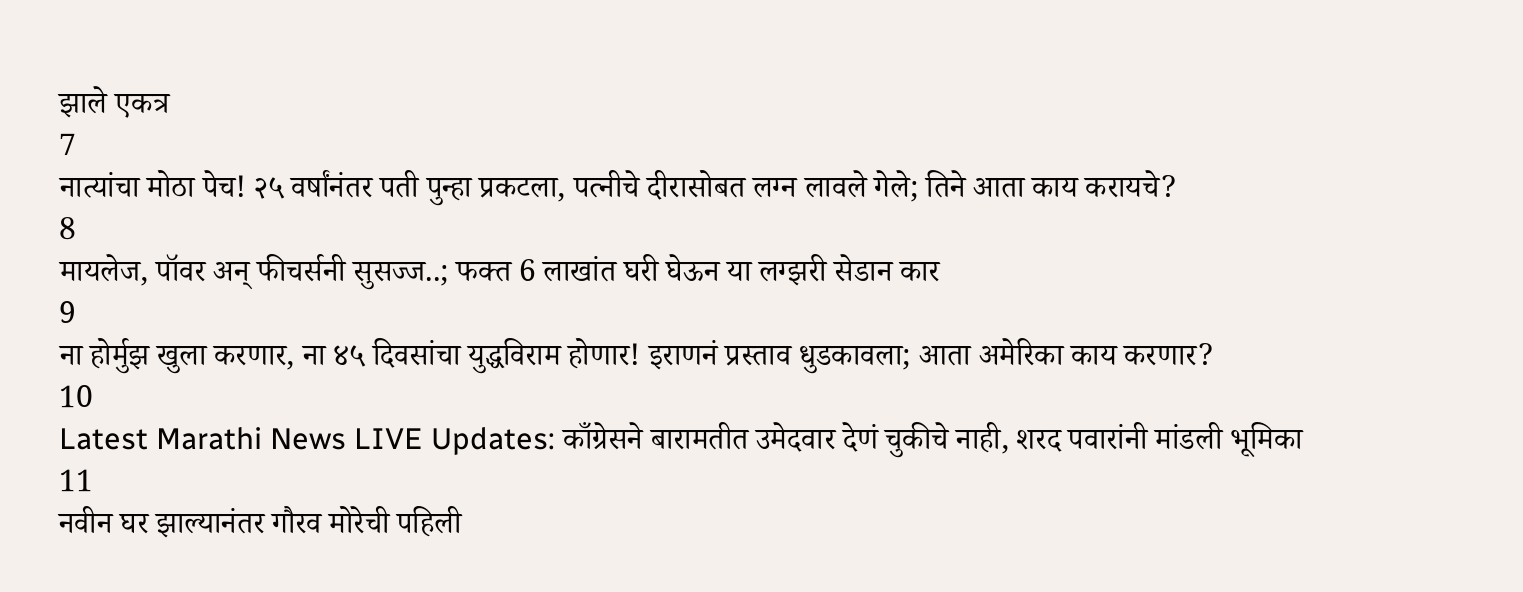झाले एकत्र
7
नात्यांचा मोठा पेच! २५ वर्षांनंतर पती पुन्हा प्रकटला, पत्नीचे दीरासोबत लग्न लावले गेले; तिने आता काय करायचे?
8
मायलेज, पॉवर अन् फीचर्सनी सुसज्ज..; फक्त 6 लाखांत घरी घेऊन या लग्झरी सेडान कार
9
ना होर्मुझ खुला करणार, ना ४५ दिवसांचा युद्धविराम होणार! इराणनं प्रस्ताव धुडकावला; आता अमेरिका काय करणार?
10
Latest Marathi News LIVE Updates: काँग्रेसने बारामतीत उमेदवार देणं चुकीचे नाही, शरद पवारांनी मांडली भूमिका
11
नवीन घर झाल्यानंतर गौरव मोरेची पहिली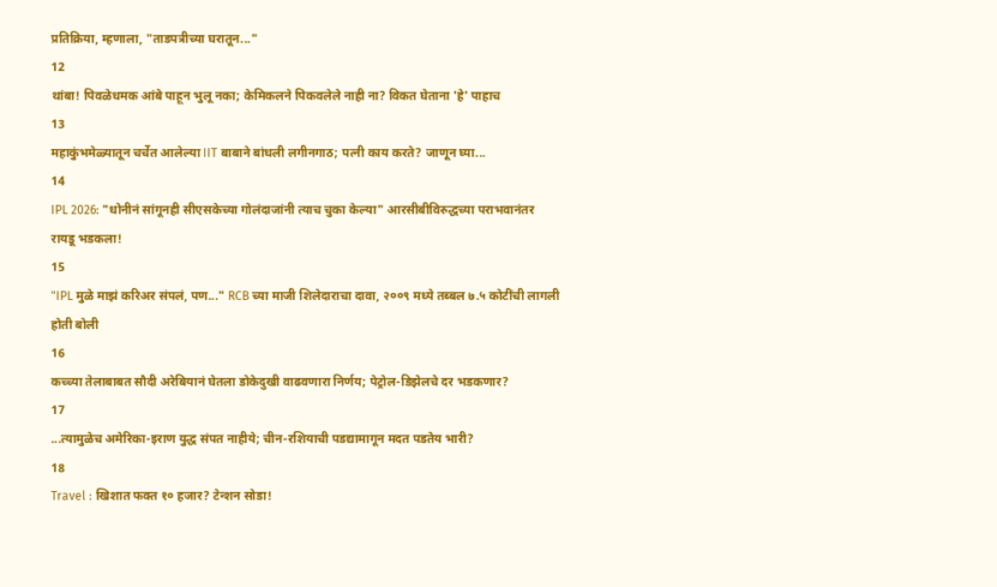प्रतिक्रिया, म्हणाला, "ताडपत्रीच्या घरातून..."
12
थांबा! पिवळेधमक आंबे पाहून भुलू नका; केमिकलने पिकवलेले नाही ना? विकत घेताना 'हे' पाहाच
13
महाकुंभमेळ्यातून चर्चेत आलेल्या IIT बाबाने बांधली लगीनगाठ; पत्नी काय करते? जाणून घ्या...
14
IPL 2026: "धोनीनं सांगूनही सीएसकेच्या गोलंदाजांनी त्याच चुका केल्या" आरसीबीविरुद्धच्या पराभवानंतर रायडू भडकला!
15
"IPL मुळे माझं करिअर संपलं, पण..." RCB च्या माजी शिलेदाराचा दावा, २००९ मध्ये तब्बल ७.५ कोटींची लागली होती बोली
16
कच्च्या तेलाबाबत सौदी अरेबियानं घेतला डोकेदुखी वाढवणारा निर्णय; पेट्रोल-डिझेलचे दर भडकणार?
17
...त्यामुळेच अमेरिका-इराण युद्ध संपत नाहीये; चीन-रशियाची पडद्यामागून मदत पडतेय भारी?
18
Travel : खिशात फक्त १० हजार? टेन्शन सोडा!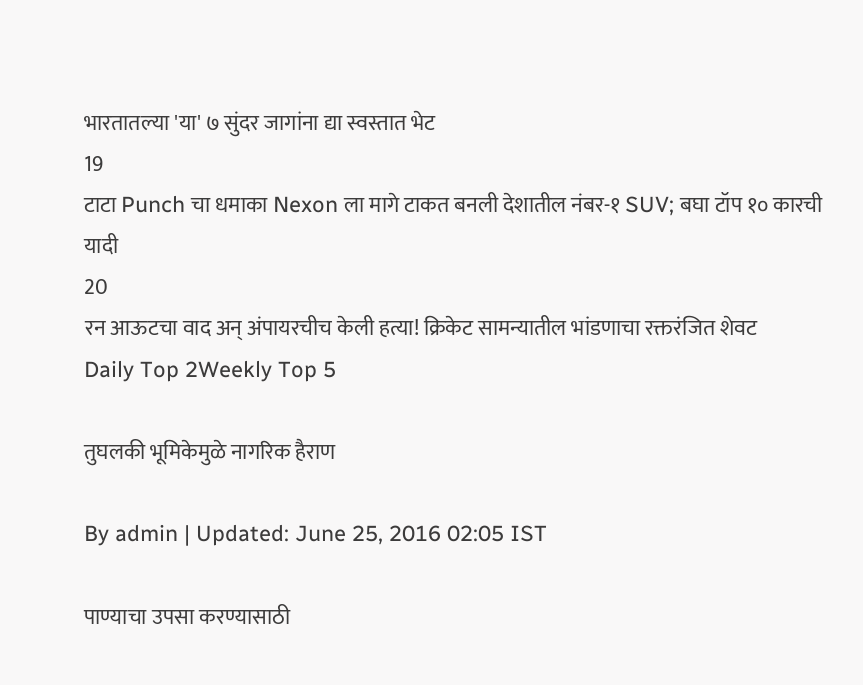भारतातल्या 'या' ७ सुंदर जागांना द्या स्वस्तात भेट
19
टाटा Punch चा धमाका Nexon ला मागे टाकत बनली देशातील नंबर-१ SUV; बघा टॉप १० कारची यादी
20
रन आऊटचा वाद अन् अंपायरचीच केली हत्या! क्रिकेट सामन्यातील भांडणाचा रक्तरंजित शेवट
Daily Top 2Weekly Top 5

तुघलकी भूमिकेमुळे नागरिक हैराण

By admin | Updated: June 25, 2016 02:05 IST

पाण्याचा उपसा करण्यासाठी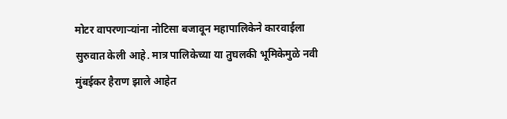मोटर वापरणाऱ्यांना नोटिसा बजावून महापालिकेने कारवाईला सुरुवात केली आहे. मात्र पालिकेच्या या तुघलकी भूमिकेमुळे नवी मुंबईकर हैराण झाले आहेत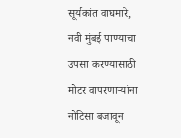सूर्यकांत वाघमारे,  नवी मुंबई पाण्याचा उपसा करण्यासाठी मोटर वापरणाऱ्यांना नोटिसा बजावून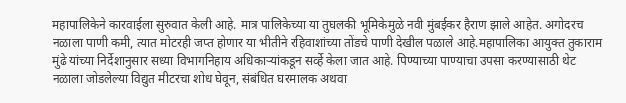महापालिकेने कारवाईला सुरुवात केली आहे. मात्र पालिकेच्या या तुघलकी भूमिकेमुळे नवी मुंबईकर हैराण झाले आहेत. अगोदरच नळाला पाणी कमी, त्यात मोटरही जप्त होणार या भीतीने रहिवाशांच्या तोंडचे पाणी देखील पळाले आहे.महापालिका आयुक्त तुकाराम मुंढे यांच्या निर्देशानुसार सध्या विभागनिहाय अधिकाऱ्यांकडून सर्व्हे केला जात आहे. पिण्याच्या पाण्याचा उपसा करण्यासाठी थेट नळाला जोडलेल्या विद्युत मीटरचा शोध घेवून, संबंधित घरमालक अथवा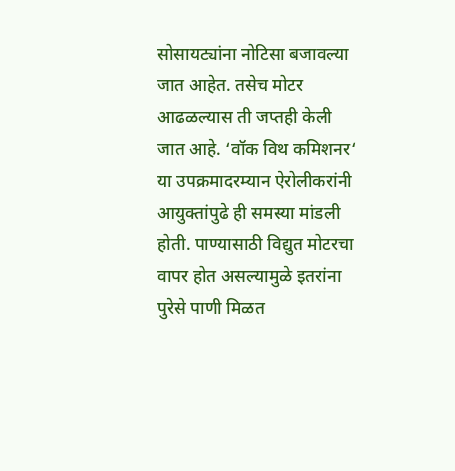सोसायट्यांना नोटिसा बजावल्या जात आहेत. तसेच मोटर आढळल्यास ती जप्तही केली जात आहे. ‘वॉक विथ कमिशनर‘ या उपक्रमादरम्यान ऐरोलीकरांनी आयुक्तांपुढे ही समस्या मांडली होती. पाण्यासाठी विद्युत मोटरचा वापर होत असल्यामुळे इतरांना पुरेसे पाणी मिळत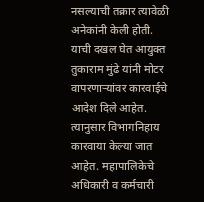नसल्याची तक्रार त्यावेळी अनेकांनी केली होती. याची दखल घेत आयुक्त तुकाराम मुंढे यांनी मोटर वापरणाऱ्यांवर कारवाईचे आदेश दिले आहेत. त्यानुसार विभागनिहाय कारवाया केल्या जात आहेत. महापालिकेचे अधिकारी व कर्मचारी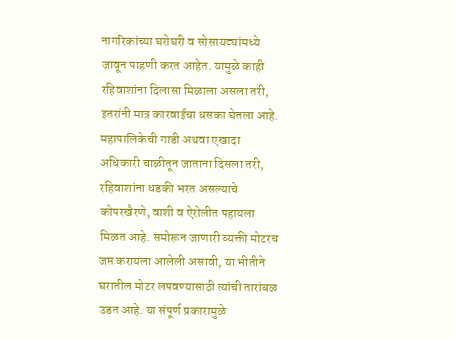नागरिकांच्या घरोघरी व सोसायट्यांमध्ये जावून पाहणी करत आहेत. यामुळे काही रहिवाशांना दिलासा मिळाला असला तरी, इतरांनी मात्र कारवाईचा धसका घेतला आहे. महापालिकेची गाडी अथवा एखादा अधिकारी चाळीतून जाताना दिसला तरी, रहिवाशांना धडकी भरत असल्याचे कोपरखैरणे, वाशी व ऐरोलीत पहायला मिळत आहे. समोरून जाणारी व्यक्ती मोटरच जप्त करायला आलेली असावी, या भीतीने घरातील मोटर लपवण्यासाठी त्यांची तारांबळ उडत आहे. या संपूर्ण प्रकारामुळे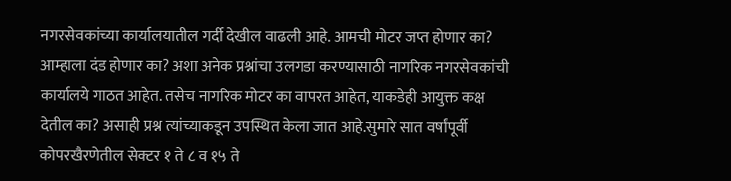नगरसेवकांच्या कार्यालयातील गर्दी देखील वाढली आहे. आमची मोटर जप्त होणार का? आम्हाला दंड होणार का? अशा अनेक प्रश्नांचा उलगडा करण्यासाठी नागरिक नगरसेवकांची कार्यालये गाठत आहेत. तसेच नागरिक मोटर का वापरत आहेत, याकडेही आयुक्त कक्ष देतील का? असाही प्रश्न त्यांच्याकडून उपस्थित केला जात आहे.सुमारे सात वर्षांपूर्वी कोपरखैरणेतील सेक्टर १ ते ८ व १५ ते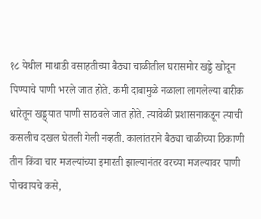१८ येथील माथाडी वसाहतीच्या बैठ्या चाळीतील घरासमोर खड्डे खोदून पिण्याचे पाणी भरले जात होते. कमी दाबामुळे नळाला लागलेल्या बारीक धारेतून खड्ड्यात पाणी साठवले जात होते. त्यावेळी प्रशासनाकडून त्याची कसलीच दखल घेतली गेली नव्हती. कालांतराने बैठ्या चाळीच्या ठिकाणी तीन किंवा चार मजल्यांच्या इमारती झाल्यानंतर वरच्या मजल्यावर पाणी पोचवायचे कसे,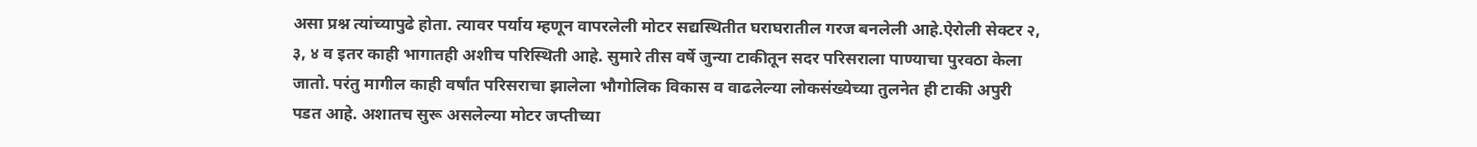असा प्रश्न त्यांच्यापुढे होता. त्यावर पर्याय म्हणून वापरलेली मोटर सद्यस्थितीत घराघरातील गरज बनलेली आहे.ऐरोली सेक्टर २, ३, ४ व इतर काही भागातही अशीच परिस्थिती आहे. सुमारे तीस वर्षे जुन्या टाकीतून सदर परिसराला पाण्याचा पुरवठा केला जातो. परंतु मागील काही वर्षांत परिसराचा झालेला भौगोलिक विकास व वाढलेल्या लोकसंख्येच्या तुलनेत ही टाकी अपुरी पडत आहे. अशातच सुरू असलेल्या मोटर जप्तीच्या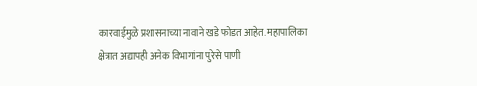कारवाईमुळे प्रशासनाच्या नावाने खडे फोडत आहेत. महापालिका क्षेत्रात अद्यापही अनेक विभागांना पुरेसे पाणी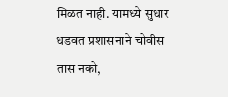मिळत नाही. यामध्ये सुधार धडवत प्रशासनाने चोवीस तास नको,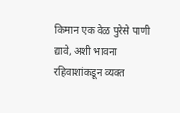किमान एक वेळ पुरेसे पाणी द्यावे, अशी भावना रहिवाशांकडून व्यक्त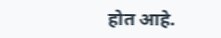होत आहे.